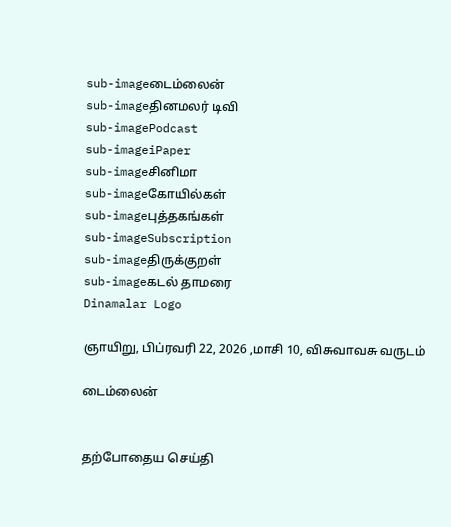sub-imageடைம்லைன்
sub-imageதினமலர் டிவி
sub-imagePodcast
sub-imageiPaper
sub-imageசினிமா
sub-imageகோயில்கள்
sub-imageபுத்தகங்கள்
sub-imageSubscription
sub-imageதிருக்குறள்
sub-imageகடல் தாமரை
Dinamalar Logo

ஞாயிறு, பிப்ரவரி 22, 2026 ,மாசி 10, விசுவாவசு வருடம்

டைம்லைன்


தற்போதைய செய்தி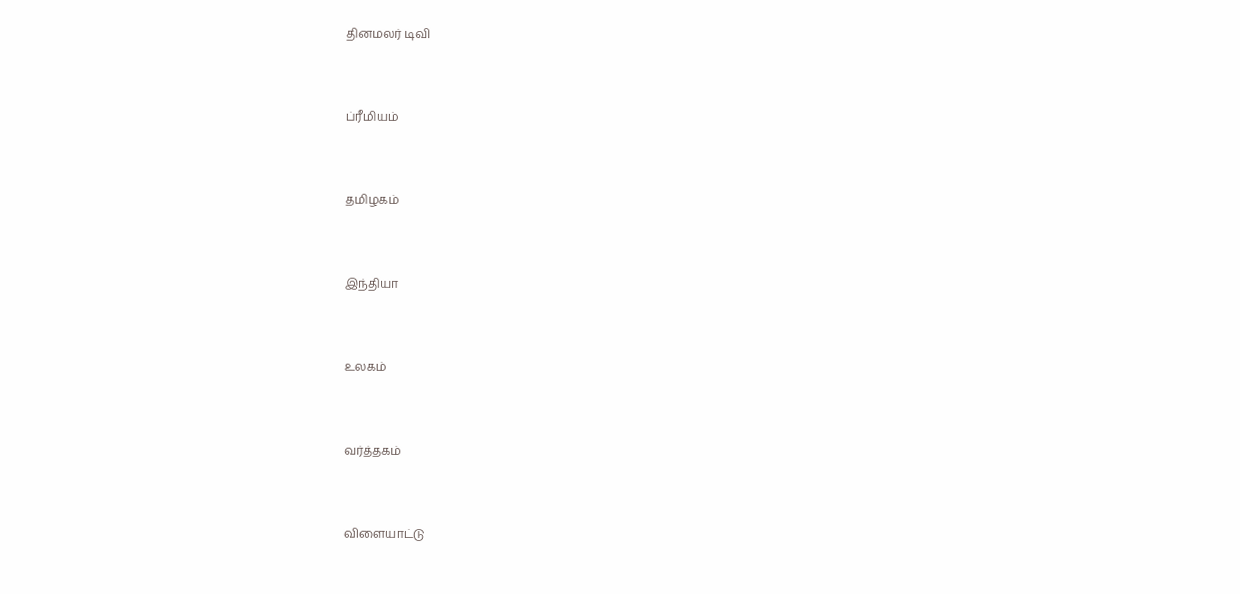தினமலர் டிவி


ப்ரீமியம்


தமிழகம்


இந்தியா


உலகம்


வர்த்தகம்


விளையாட்டு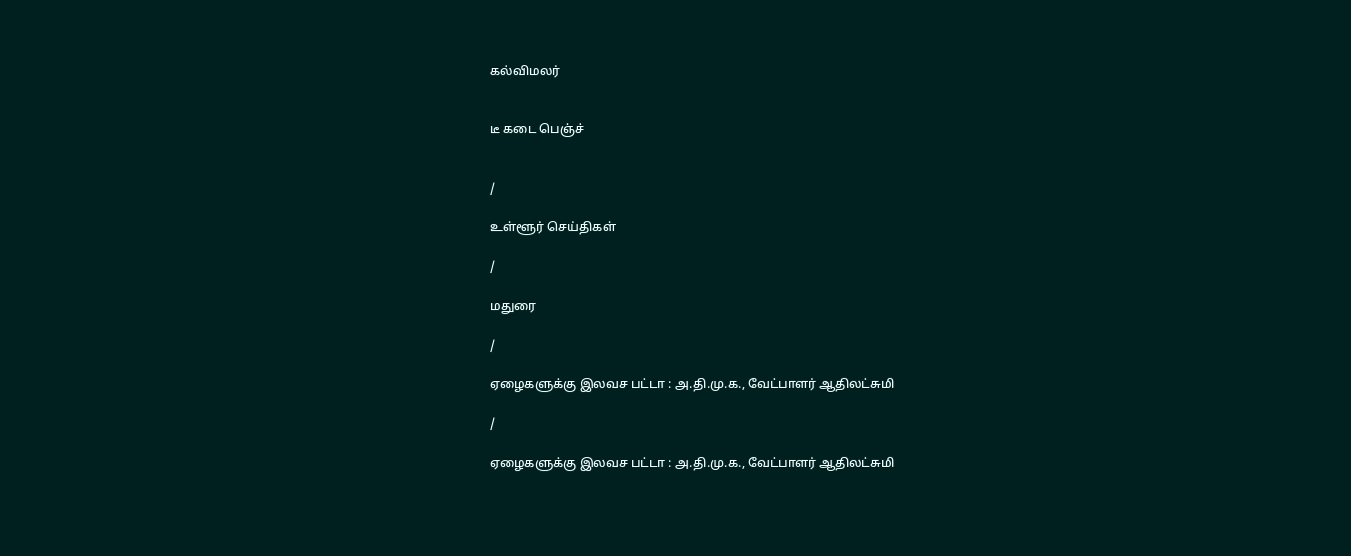கல்விமலர்


டீ கடை பெஞ்ச்


/

உள்ளூர் செய்திகள்

/

மதுரை

/

ஏழைகளுக்கு இலவச பட்டா : அ.தி.மு.க., வேட்பாளர் ஆதிலட்சுமி

/

ஏழைகளுக்கு இலவச பட்டா : அ.தி.மு.க., வேட்பாளர் ஆதிலட்சுமி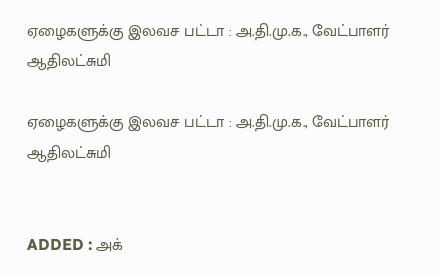ஏழைகளுக்கு இலவச பட்டா : அ.தி.மு.க., வேட்பாளர் ஆதிலட்சுமி

ஏழைகளுக்கு இலவச பட்டா : அ.தி.மு.க., வேட்பாளர் ஆதிலட்சுமி


ADDED : அக்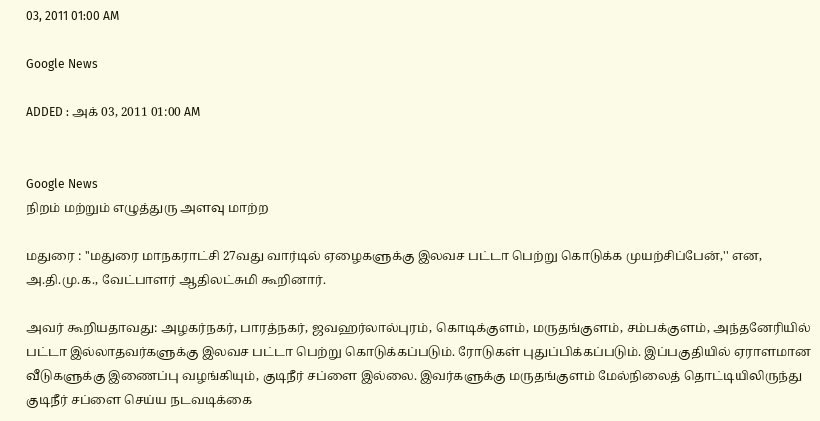03, 2011 01:00 AM

Google News

ADDED : அக் 03, 2011 01:00 AM


Google News
நிறம் மற்றும் எழுத்துரு அளவு மாற்ற

மதுரை : ''மதுரை மாநகராட்சி 27வது வார்டில் ஏழைகளுக்கு இலவச பட்டா பெற்று கொடுக்க முயற்சிப்பேன்,'' என, அ.தி.மு.க., வேட்பாளர் ஆதிலட்சுமி கூறினார்.

அவர் கூறியதாவது: அழகர்நகர், பாரத்நகர், ஜவஹர்லால்புரம், கொடிக்குளம், மருதங்குளம், சம்பக்குளம், அந்தனேரியில் பட்டா இல்லாதவர்களுக்கு இலவச பட்டா பெற்று கொடுக்கப்படும். ரோடுகள் புதுப்பிக்கப்படும். இப்பகுதியில் ஏராளமான வீடுகளுக்கு இணைப்பு வழங்கியும், குடிநீர் சப்ளை இல்லை. இவர்களுக்கு மருதங்குளம் மேல்நிலைத் தொட்டியிலிருந்து குடிநீர் சப்ளை செய்ய நடவடிக்கை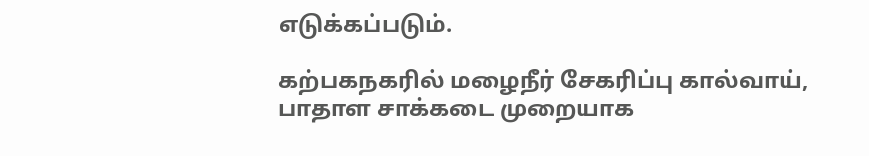எடுக்கப்படும்.

கற்பகநகரில் மழைநீர் சேகரிப்பு கால்வாய், பாதாள சாக்கடை முறையாக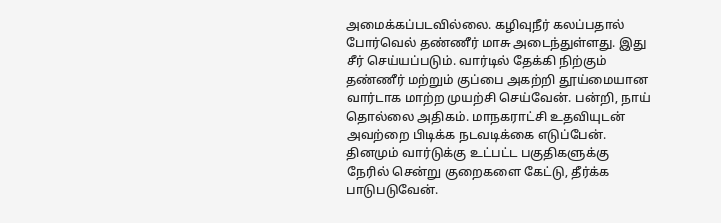அமைக்கப்படவில்லை. கழிவுநீர் கலப்பதால் போர்வெல் தண்ணீர் மாசு அடைந்துள்ளது. இது சீர் செய்யப்படும். வார்டில் தேக்கி நிற்கும் தண்ணீர் மற்றும் குப்பை அகற்றி தூய்மையான வார்டாக மாற்ற முயற்சி செய்வேன். பன்றி, நாய் தொல்லை அதிகம். மாநகராட்சி உதவியுடன் அவற்றை பிடிக்க நடவடிக்கை எடுப்பேன். தினமும் வார்டுக்கு உட்பட்ட பகுதிகளுக்கு நேரில் சென்று குறைகளை கேட்டு, தீர்க்க பாடுபடுவேன்.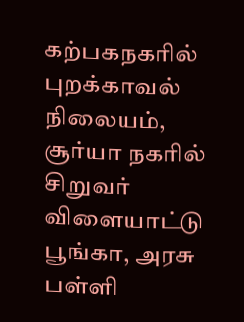கற்பகநகரில் புறக்காவல் நிலையம், சூர்யா நகரில் சிறுவர் விளையாட்டு பூங்கா, அரசு பள்ளி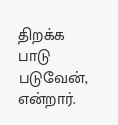திறக்க பாடு படுவேன், என்றார்.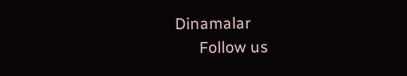Dinamalar
      Follow us